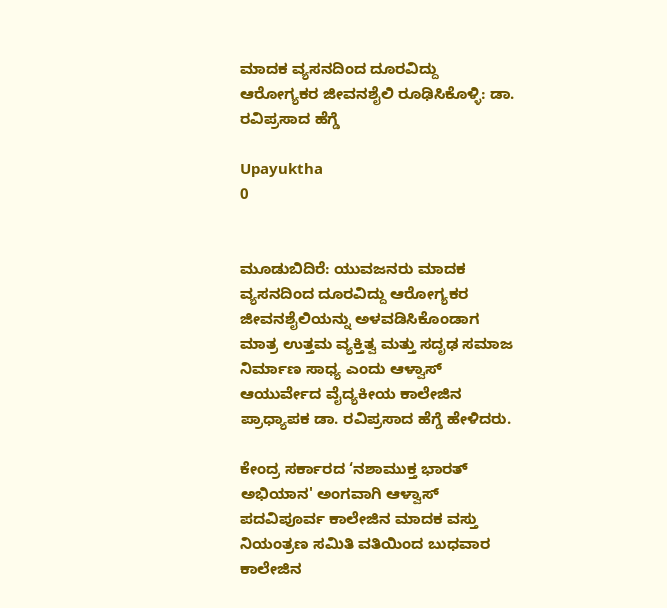ಮಾದಕ ವ್ಯಸನದಿಂದ ದೂರವಿದ್ದು ಆರೋಗ್ಯಕರ ಜೀವನಶೈಲಿ ರೂಢಿಸಿಕೊಳ್ಳಿ: ಡಾ. ರವಿಪ್ರಸಾದ ಹೆಗ್ಡೆ

Upayuktha
0


ಮೂಡುಬಿದಿರೆ: ಯುವಜನರು ಮಾದಕ ವ್ಯಸನದಿಂದ ದೂರವಿದ್ದು ಆರೋಗ್ಯಕರ ಜೀವನಶೈಲಿಯನ್ನು ಅಳವಡಿಸಿಕೊಂಡಾಗ ಮಾತ್ರ ಉತ್ತಮ ವ್ಯಕ್ತಿತ್ವ ಮತ್ತು ಸದೃಢ ಸಮಾಜ ನಿರ್ಮಾಣ ಸಾಧ್ಯ ಎಂದು ಆಳ್ವಾಸ್ ಆಯುರ್ವೇದ ವೈದ್ಯಕೀಯ ಕಾಲೇಜಿನ ಪ್ರಾಧ್ಯಾಪಕ ಡಾ. ರವಿಪ್ರಸಾದ ಹೆಗ್ಡೆ ಹೇಳಿದರು.

ಕೇಂದ್ರ ಸರ್ಕಾರದ ‘ನಶಾಮುಕ್ತ ಭಾರತ್ ಅಭಿಯಾನ' ಅಂಗವಾಗಿ ಆಳ್ವಾಸ್ ಪದವಿಪೂರ್ವ ಕಾಲೇಜಿನ ಮಾದಕ ವಸ್ತು ನಿಯಂತ್ರಣ ಸಮಿತಿ ವತಿಯಿಂದ ಬುಧವಾರ ಕಾಲೇಜಿನ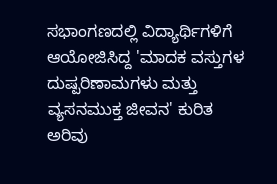ಸಭಾಂಗಣದಲ್ಲಿ ವಿದ್ಯಾರ್ಥಿಗಳಿಗೆ ಆಯೋಜಿಸಿದ್ದ 'ಮಾದಕ ವಸ್ತುಗಳ ದುಷ್ಪರಿಣಾಮಗಳು ಮತ್ತು ವ್ಯಸನಮುಕ್ತ ಜೀವನ' ಕುರಿತ ಅರಿವು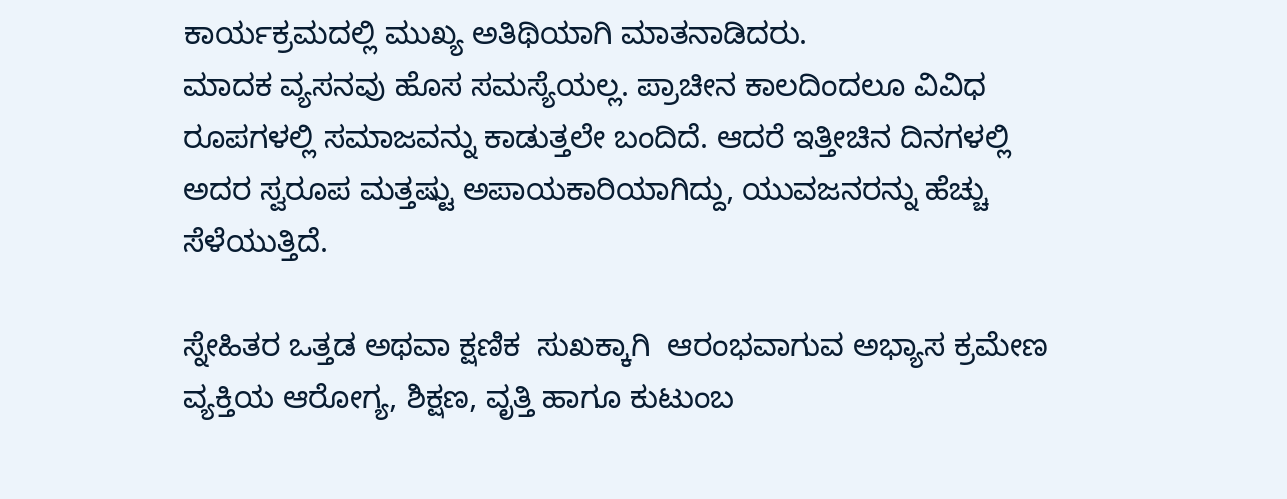ಕಾರ್ಯಕ್ರಮದಲ್ಲಿ ಮುಖ್ಯ ಅತಿಥಿಯಾಗಿ ಮಾತನಾಡಿದರು.
ಮಾದಕ ವ್ಯಸನವು ಹೊಸ ಸಮಸ್ಯೆಯಲ್ಲ. ಪ್ರಾಚೀನ ಕಾಲದಿಂದಲೂ ವಿವಿಧ ರೂಪಗಳಲ್ಲಿ ಸಮಾಜವನ್ನು ಕಾಡುತ್ತಲೇ ಬಂದಿದೆ. ಆದರೆ ಇತ್ತೀಚಿನ ದಿನಗಳಲ್ಲಿ ಅದರ ಸ್ವರೂಪ ಮತ್ತಷ್ಟು ಅಪಾಯಕಾರಿಯಾಗಿದ್ದು, ಯುವಜನರನ್ನು ಹೆಚ್ಚು ಸೆಳೆಯುತ್ತಿದೆ.

ಸ್ನೇಹಿತರ ಒತ್ತಡ ಅಥವಾ ಕ್ಷಣಿಕ  ಸುಖಕ್ಕಾಗಿ  ಆರಂಭವಾಗುವ ಅಭ್ಯಾಸ ಕ್ರಮೇಣ ವ್ಯಕ್ತಿಯ ಆರೋಗ್ಯ, ಶಿಕ್ಷಣ, ವೃತ್ತಿ ಹಾಗೂ ಕುಟುಂಬ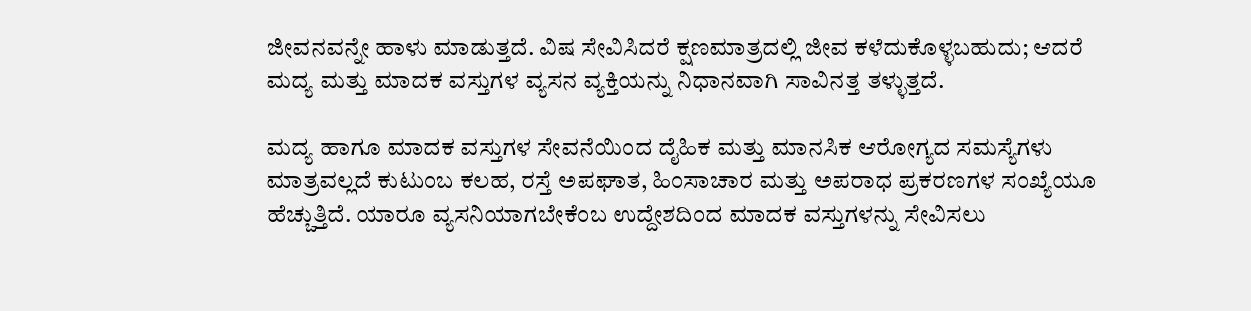ಜೀವನವನ್ನೇ ಹಾಳು ಮಾಡುತ್ತದೆ. ವಿಷ ಸೇವಿಸಿದರೆ ಕ್ಷಣಮಾತ್ರದಲ್ಲಿ ಜೀವ ಕಳೆದುಕೊಳ್ಳಬಹುದು; ಆದರೆ ಮದ್ಯ ಮತ್ತು ಮಾದಕ ವಸ್ತುಗಳ ವ್ಯಸನ ವ್ಯಕ್ತಿಯನ್ನು ನಿಧಾನವಾಗಿ ಸಾವಿನತ್ತ ತಳ್ಳುತ್ತದೆ.

ಮದ್ಯ ಹಾಗೂ ಮಾದಕ ವಸ್ತುಗಳ ಸೇವನೆಯಿಂದ ದೈಹಿಕ ಮತ್ತು ಮಾನಸಿಕ ಆರೋಗ್ಯದ ಸಮಸ್ಯೆಗಳು ಮಾತ್ರವಲ್ಲದೆ ಕುಟುಂಬ ಕಲಹ, ರಸ್ತೆ ಅಪಘಾತ, ಹಿಂಸಾಚಾರ ಮತ್ತು ಅಪರಾಧ ಪ್ರಕರಣಗಳ ಸಂಖ್ಯೆಯೂ ಹೆಚ್ಚುತ್ತಿದೆ. ಯಾರೂ ವ್ಯಸನಿಯಾಗಬೇಕೆಂಬ ಉದ್ದೇಶದಿಂದ ಮಾದಕ ವಸ್ತುಗಳನ್ನು ಸೇವಿಸಲು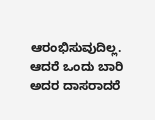ಆರಂಭಿಸುವುದಿಲ್ಲ. ಆದರೆ ಒಂದು ಬಾರಿ ಅದರ ದಾಸರಾದರೆ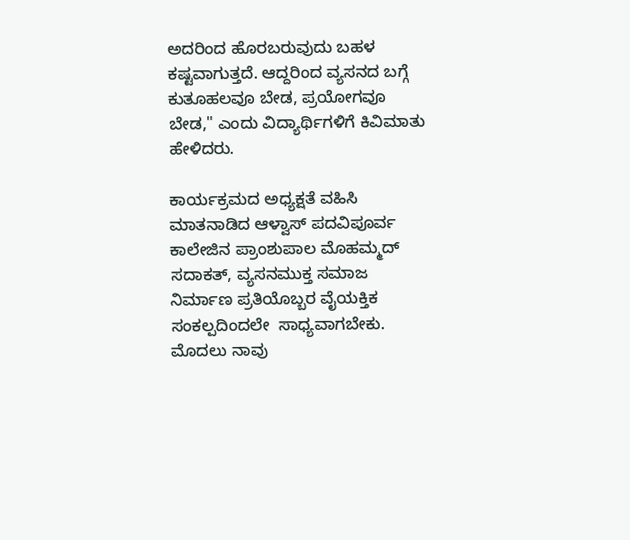ಅದರಿಂದ ಹೊರಬರುವುದು ಬಹಳ ಕಷ್ಟವಾಗುತ್ತದೆ. ಆದ್ದರಿಂದ ವ್ಯಸನದ ಬಗ್ಗೆ ಕುತೂಹಲವೂ ಬೇಡ, ಪ್ರಯೋಗವೂ ಬೇಡ," ಎಂದು ವಿದ್ಯಾರ್ಥಿಗಳಿಗೆ ಕಿವಿಮಾತು ಹೇಳಿದರು.

ಕಾರ್ಯಕ್ರಮದ ಅಧ್ಯಕ್ಷತೆ ವಹಿಸಿ ಮಾತನಾಡಿದ ಆಳ್ವಾಸ್ ಪದವಿಪೂರ್ವ ಕಾಲೇಜಿನ ಪ್ರಾಂಶುಪಾಲ ಮೊಹಮ್ಮದ್ ಸದಾಕತ್, ವ್ಯಸನಮುಕ್ತ ಸಮಾಜ ನಿರ್ಮಾಣ ಪ್ರತಿಯೊಬ್ಬರ ವೈಯಕ್ತಿಕ ಸಂಕಲ್ಪದಿಂದಲೇ  ಸಾಧ್ಯವಾಗಬೇಕು.
ಮೊದಲು ನಾವು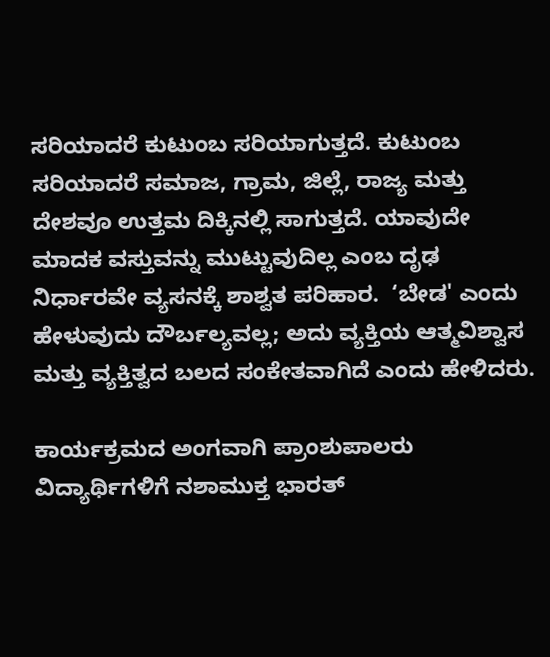ಸರಿಯಾದರೆ ಕುಟುಂಬ ಸರಿಯಾಗುತ್ತದೆ. ಕುಟುಂಬ ಸರಿಯಾದರೆ ಸಮಾಜ, ಗ್ರಾಮ, ಜಿಲ್ಲೆ, ರಾಜ್ಯ ಮತ್ತು ದೇಶವೂ ಉತ್ತಮ ದಿಕ್ಕಿನಲ್ಲಿ ಸಾಗುತ್ತದೆ. ಯಾವುದೇ ಮಾದಕ ವಸ್ತುವನ್ನು ಮುಟ್ಟುವುದಿಲ್ಲ ಎಂಬ ದೃಢ ನಿರ್ಧಾರವೇ ವ್ಯಸನಕ್ಕೆ ಶಾಶ್ವತ ಪರಿಹಾರ.  ‘ಬೇಡ' ಎಂದು ಹೇಳುವುದು ದೌರ್ಬಲ್ಯವಲ್ಲ; ಅದು ವ್ಯಕ್ತಿಯ ಆತ್ಮವಿಶ್ವಾಸ ಮತ್ತು ವ್ಯಕ್ತಿತ್ವದ ಬಲದ ಸಂಕೇತವಾಗಿದೆ ಎಂದು ಹೇಳಿದರು.

ಕಾರ್ಯಕ್ರಮದ ಅಂಗವಾಗಿ ಪ್ರಾಂಶುಪಾಲರು ವಿದ್ಯಾರ್ಥಿಗಳಿಗೆ ನಶಾಮುಕ್ತ ಭಾರತ್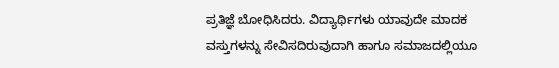ಪ್ರತಿಜ್ಞೆ ಬೋಧಿಸಿದರು. ವಿದ್ಯಾರ್ಥಿಗಳು ಯಾವುದೇ ಮಾದಕ ವಸ್ತುಗಳನ್ನು ಸೇವಿಸದಿರುವುದಾಗಿ ಹಾಗೂ ಸಮಾಜದಲ್ಲಿಯೂ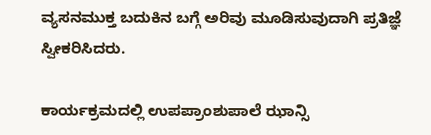ವ್ಯಸನಮುಕ್ತ ಬದುಕಿನ ಬಗ್ಗೆ ಅರಿವು ಮೂಡಿಸುವುದಾಗಿ ಪ್ರತಿಜ್ಞೆ ಸ್ವೀಕರಿಸಿದರು.

ಕಾರ್ಯಕ್ರಮದಲ್ಲಿ ಉಪಪ್ರಾಂಶುಪಾಲೆ ಝಾನ್ಸಿ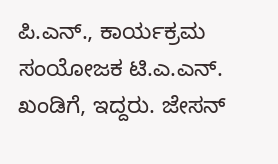ಪಿ.ಎನ್., ಕಾರ್ಯಕ್ರಮ ಸಂಯೋಜಕ ಟಿ.ಎ.ಎನ್. ಖಂಡಿಗೆ, ಇದ್ದರು. ಜೇಸನ್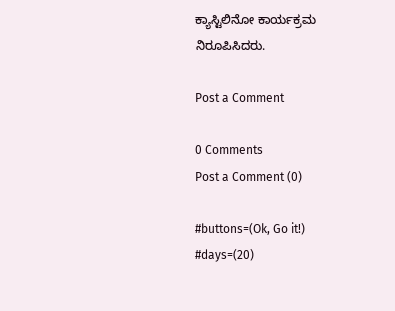ಕ್ಯಾಸ್ಟಿಲಿನೋ ಕಾರ್ಯಕ್ರಮ ನಿರೂಪಿಸಿದರು.

Post a Comment

0 Comments
Post a Comment (0)

#buttons=(Ok, Go it!) #days=(20)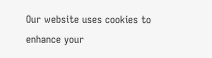Our website uses cookies to enhance your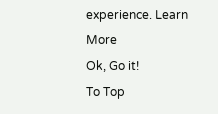experience. Learn More
Ok, Go it!
To Top